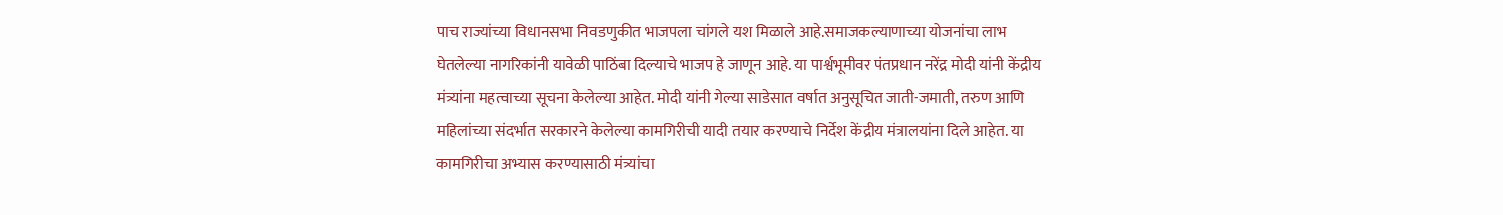पाच राज्यांच्या विधानसभा निवडणुकीत भाजपला चांगले यश मिळाले आहे.समाजकल्याणाच्या योजनांचा लाभ घेतलेल्या नागरिकांनी यावेळी पाठिंबा दिल्याचे भाजप हे जाणून आहे. या पार्श्वभूमीवर पंतप्रधान नरेंद्र मोदी यांनी केंद्रीय मंत्र्यांना महत्वाच्या सूचना केलेल्या आहेत. मोदी यांनी गेल्या साडेसात वर्षात अनुसूचित जाती-जमाती, तरुण आणि महिलांच्या संदर्भात सरकारने केलेल्या कामगिरीची यादी तयार करण्याचे निर्देश केंद्रीय मंत्रालयांना दिले आहेत. या कामगिरीचा अभ्यास करण्यासाठी मंत्र्यांचा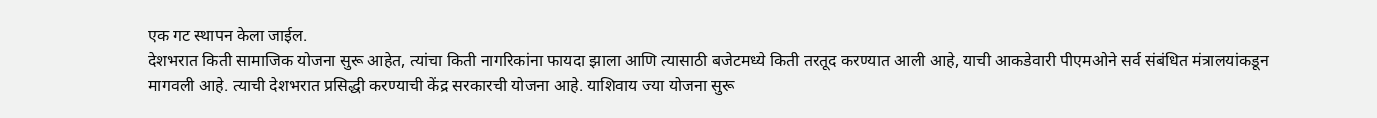एक गट स्थापन केला जाईल.
देशभरात किती सामाजिक योजना सुरू आहेत, त्यांचा किती नागरिकांना फायदा झाला आणि त्यासाठी बजेटमध्ये किती तरतूद करण्यात आली आहे, याची आकडेवारी पीएमओने सर्व संबंधित मंत्रालयांकडून मागवली आहे. त्याची देशभरात प्रसिद्धी करण्याची केंद्र सरकारची योजना आहे. याशिवाय ज्या योजना सुरू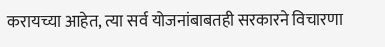करायच्या आहेत, त्या सर्व योजनांबाबतही सरकारने विचारणा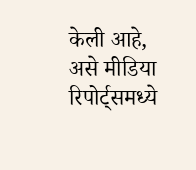केली आहे, असे मीडिया रिपोर्ट्समध्ये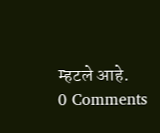म्हटले आहे.
0 Comments